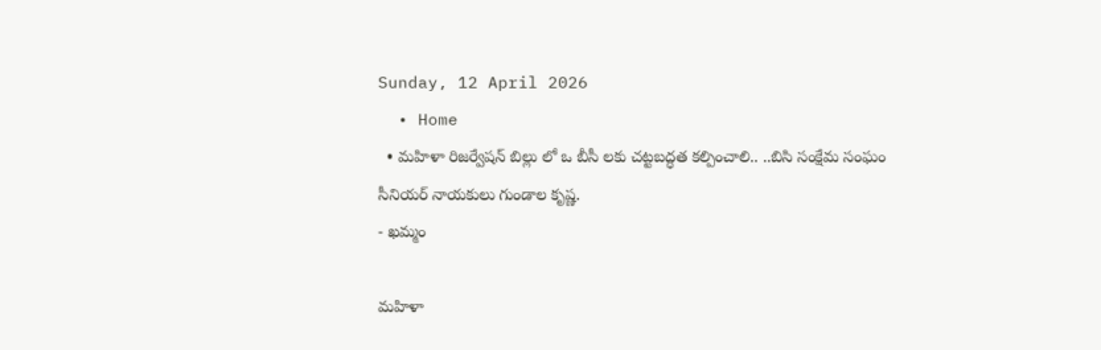Sunday, 12 April 2026
  • Home
  • మహిళా రిజర్వేషన్ బిల్లు లో ఒ బీసీ లకు చట్టబద్ధత కల్పించాలి.. ..బిసి సంక్షేమ సంఘం సీనియర్ నాయకులు గుండాల కృష్ణ.
- ఖమ్మం

మహిళా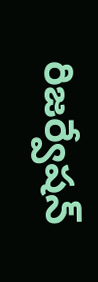రిజర్వేషన్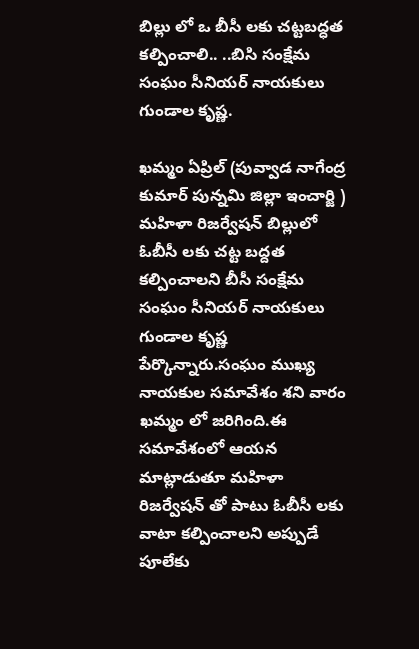బిల్లు లో ఒ బీసీ లకు చట్టబద్ధత కల్పించాలి.. ..బిసి సంక్షేమ సంఘం సీనియర్ నాయకులు గుండాల కృష్ణ.

ఖమ్మం ఏప్రిల్ (పువ్వాడ నాగేంద్ర కుమార్ పున్నమి జిల్లా ఇంచార్జి ) మహిళా రిజర్వేషన్ బిల్లులో ఓబీసీ లకు చట్ట బద్దత కల్పించాలని బీసీ సంక్షేమ సంఘం సీనియర్ నాయకులు గుండాల కృష్ణ పేర్కొన్నారు.సంఘం ముఖ్య నాయకుల సమావేశం శని వారం ఖమ్మం లో జరిగింది.ఈ సమావేశంలో ఆయన మాట్లాడుతూ మహిళా రిజర్వేషన్ తో పాటు ఓబీసీ లకు వాటా కల్పించాలని అప్పుడే పూలేకు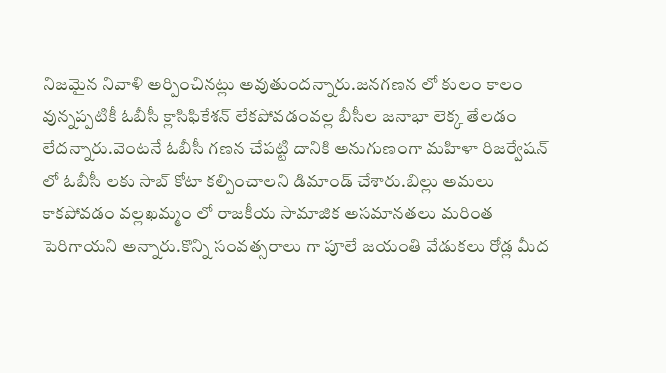నిజమైన నివాళి అర్పించినట్లు అవుతుందన్నారు.జనగణన లో కులం కాలం వున్నప్పటికీ ఓబీసీ క్లాసిఫికేశన్ లేకపోవడంవల్ల బీసీల జనాభా లెక్క తేలడం లేదన్నారు.వెంటనే ఓబీసీ గణన చేపట్టి దానికి అనుగుణంగా మహిళా రిజర్వేషన్ లో ఓబీసీ లకు సాబ్ కోటా కల్పించాలని డిమాండ్ చేశారు.బిల్లు అమలు కాకపోవడం వల్లఖమ్మం లో రాజకీయ సామాజిక అసమానతలు మరింత పెరిగాయని అన్నారు.కొన్ని సంవత్సరాలు గా పూలే జయంతి వేడుకలు రోడ్ల మీద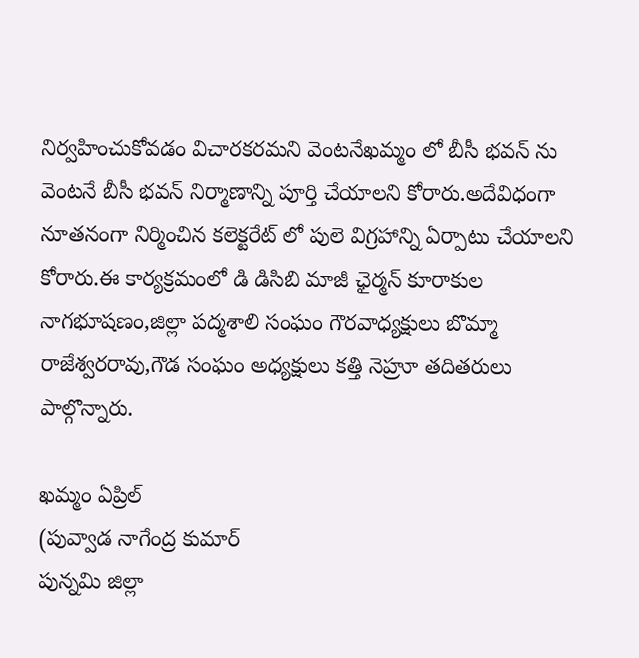నిర్వహించుకోవడం విచారకరమని వెంటనేఖమ్మం లో బీసీ భవన్ ను వెంటనే బీసీ భవన్ నిర్మాణాన్ని పూర్తి చేయాలని కోరారు.అదేవిధంగా నూతనంగా నిర్మించిన కలెక్టరేట్ లో పులె విగ్రహాన్ని ఏర్పాటు చేయాలని కోరారు.ఈ కార్యక్రమంలో డి డిసిబి మాజీ ఛైర్మన్ కూరాకుల నాగభూషణం,జిల్లా పద్మశాలి సంఘం గౌరవాధ్యక్షులు బొమ్మా రాజేశ్వరరావు,గౌడ సంఘం అధ్యక్షులు కత్తి నెహ్రూ తదితరులు పాల్గొన్నారు.

ఖమ్మం ఏప్రిల్
(పువ్వాడ నాగేంద్ర కుమార్
పున్నమి జిల్లా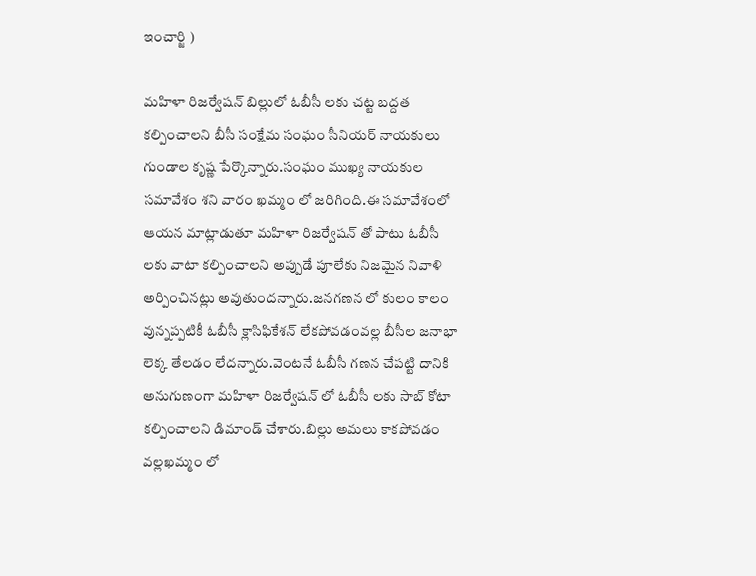ఇంచార్జి )

మహిళా రిజర్వేషన్ బిల్లులో ఓబీసీ లకు చట్ట బద్దత కల్పించాలని బీసీ సంక్షేమ సంఘం సీనియర్ నాయకులు గుండాల కృష్ణ పేర్కొన్నారు.సంఘం ముఖ్య నాయకుల సమావేశం శని వారం ఖమ్మం లో జరిగింది.ఈ సమావేశంలో ఆయన మాట్లాడుతూ మహిళా రిజర్వేషన్ తో పాటు ఓబీసీ లకు వాటా కల్పించాలని అప్పుడే పూలేకు నిజమైన నివాళి అర్పించినట్లు అవుతుందన్నారు.జనగణన లో కులం కాలం వున్నప్పటికీ ఓబీసీ క్లాసిఫికేశన్ లేకపోవడంవల్ల బీసీల జనాభా లెక్క తేలడం లేదన్నారు.వెంటనే ఓబీసీ గణన చేపట్టి దానికి అనుగుణంగా మహిళా రిజర్వేషన్ లో ఓబీసీ లకు సాబ్ కోటా కల్పించాలని డిమాండ్ చేశారు.బిల్లు అమలు కాకపోవడం వల్లఖమ్మం లో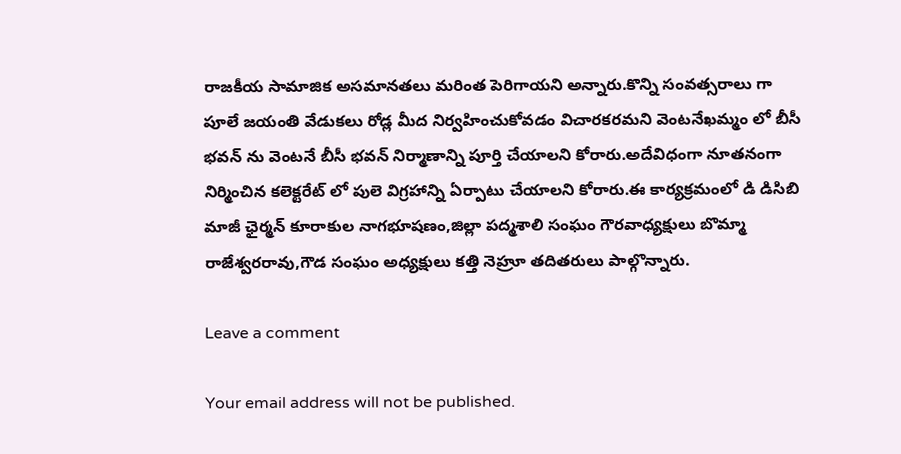రాజకీయ సామాజిక అసమానతలు మరింత పెరిగాయని అన్నారు.కొన్ని సంవత్సరాలు గా పూలే జయంతి వేడుకలు రోడ్ల మీద నిర్వహించుకోవడం విచారకరమని వెంటనేఖమ్మం లో బీసీ భవన్ ను వెంటనే బీసీ భవన్ నిర్మాణాన్ని పూర్తి చేయాలని కోరారు.అదేవిధంగా నూతనంగా నిర్మించిన కలెక్టరేట్ లో పులె విగ్రహాన్ని ఏర్పాటు చేయాలని కోరారు.ఈ కార్యక్రమంలో డి డిసిబి మాజీ ఛైర్మన్ కూరాకుల నాగభూషణం,జిల్లా పద్మశాలి సంఘం గౌరవాధ్యక్షులు బొమ్మా రాజేశ్వరరావు,గౌడ సంఘం అధ్యక్షులు కత్తి నెహ్రూ తదితరులు పాల్గొన్నారు.

Leave a comment

Your email address will not be published.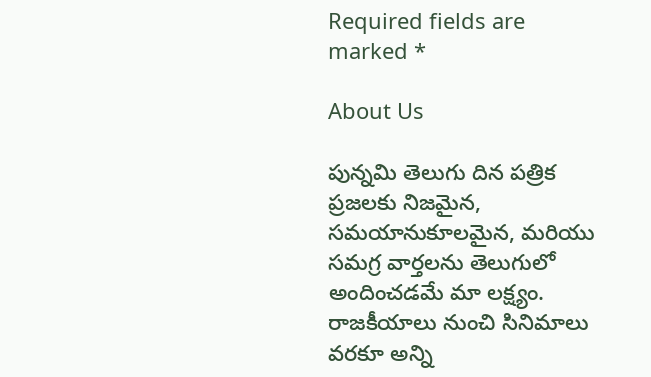Required fields are marked *

About Us

పున్నమి తెలుగు దిన పత్రిక ప్రజలకు నిజమైన, సమయానుకూలమైన, మరియు సమగ్ర వార్తలను తెలుగులో అందించడమే మా లక్ష్యం.
రాజకీయాలు నుంచి సినిమాలు వరకూ అన్ని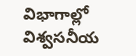విభాగాల్లో విశ్వసనీయ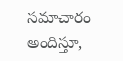సమాచారం అందిస్తూ,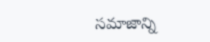సమాజాన్ని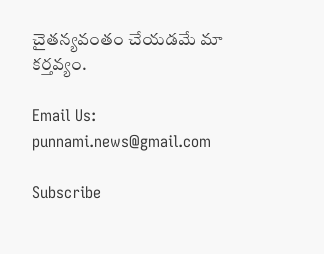చైతన్యవంతం చేయడమే మా కర్తవ్యం.

Email Us: punnami.news@gmail.com

Subscribe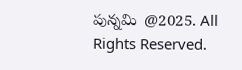పున్నమి  @2025. All Rights Reserved.